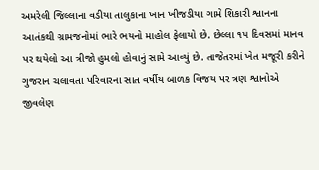અમરેલી જિલ્લાના વડીયા તાલુકાના ખાન ખીજડીયા ગામે શિકારી શ્વાનના આતંકથી ગ્રામજનોમાં ભારે ભયનો માહોલ ફેલાયો છે. છેલ્લા ૧૫ દિવસમાં માનવ પર થયેલો આ ત્રીજો હુમલો હોવાનું સામે આવ્યું છે. તાજેતરમાં ખેત મજૂરી કરીને ગુજરાન ચલાવતા પરિવારના સાત વર્ષીય બાળક વિજય પર ત્રણ શ્વાનોએ જીવલેણ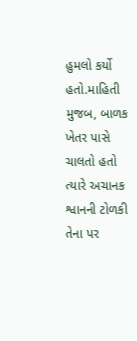હુમલો કર્યો હતો.માહિતી મુજબ, બાળક ખેતર પાસે ચાલતો હતો ત્યારે અચાનક શ્વાનની ટોળકી તેના પર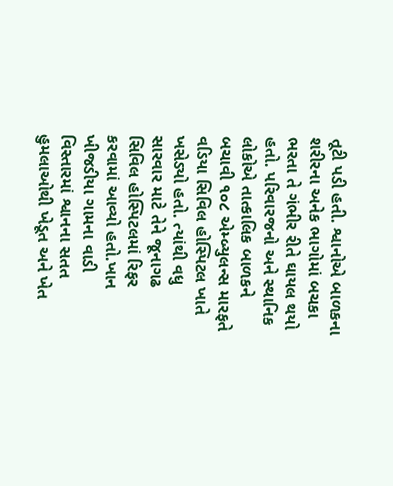તૂટી પડી હતી. શ્વાનોએ બાળકના શરીરના અનેક ભાગોમાં બચકા ભરતા તે ગંભીર રીતે ઘાયલ થયો હતો. પરિવારજનો અને સ્થાનિક લોકોએ તાત્કાલિક બાળકને બચાવી ૧૦૮ એમ્બ્યુલન્સ મારફતે વડિયા સિવિલ હોસ્પિટલ ખાતે ખસેડ્યો હતો. ત્યાંથી વધુ સારવાર માટે તેને જૂનાગઢ સિવિલ હોસ્પિટલમાં રિફર કરવામાં આવ્યો હતો.ખાન ખીજડીયા ગામના વાડી વિસ્તારમાં શ્વાનના સતત હુમલાઓથી ખેડૂત અને ખેત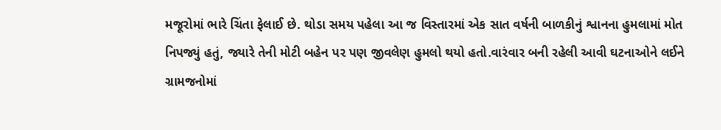મજૂરોમાં ભારે ચિંતા ફેલાઈ છે. થોડા સમય પહેલા આ જ વિસ્તારમાં એક સાત વર્ષની બાળકીનું શ્વાનના હુમલામાં મોત નિપજ્યું હતું, જ્યારે તેની મોટી બહેન પર પણ જીવલેણ હુમલો થયો હતો.વારંવાર બની રહેલી આવી ઘટનાઓને લઈને ગ્રામજનોમાં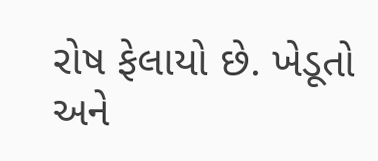રોષ ફેલાયો છે. ખેડૂતો અને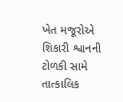ખેત મજૂરોએ શિકારી શ્વાનની ટોળકી સામે તાત્કાલિક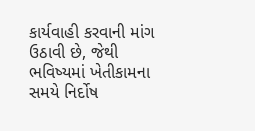કાર્યવાહી કરવાની માંગ ઉઠાવી છે, જેથી ભવિષ્યમાં ખેતીકામના સમયે નિર્દોષ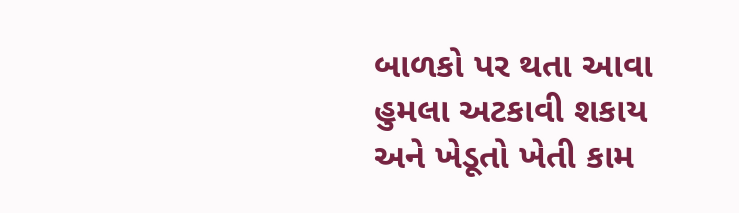બાળકો પર થતા આવા હુમલા અટકાવી શકાય અને ખેડૂતો ખેતી કામ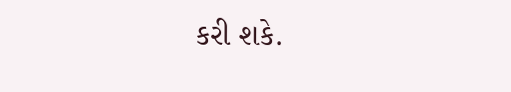કરી શકે.